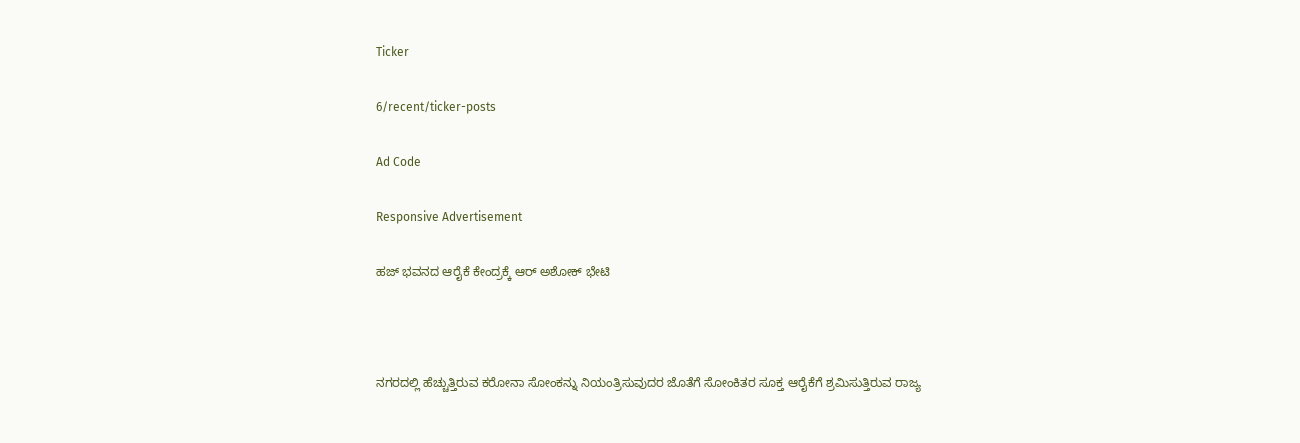Ticker

6/recent/ticker-posts

Ad Code

Responsive Advertisement

ಹಜ್ ಭವನದ ಆರೈಕೆ ಕೇಂದ್ರಕ್ಕೆ ಆರ್ ಅಶೋಕ್ ಭೇಟಿ



ನಗರದಲ್ಲಿ ಹೆಚ್ಚುತ್ತಿರುವ ಕರೋನಾ ಸೋಂಕನ್ನು ನಿಯಂತ್ರಿಸುವುದರ ಜೊತೆಗೆ ಸೋಂಕಿತರ ಸೂಕ್ತ ಆರೈಕೆಗೆ ಶ್ರಮಿಸುತ್ತಿರುವ ರಾಜ್ಯ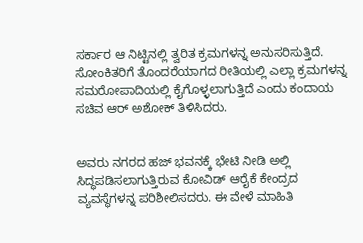ಸರ್ಕಾರ ಆ ನಿಟ್ಟಿನಲ್ಲಿ ತ್ವರಿತ ಕ್ರಮಗಳನ್ನ ಅನುಸರಿಸುತ್ತಿದೆ. ಸೋಂಕಿತರಿಗೆ ತೊಂದರೆಯಾಗದ ರೀತಿಯಲ್ಲಿ ಎಲ್ಲಾ ಕ್ರಮಗಳನ್ನ ಸಮರೋಪಾದಿಯಲ್ಲಿ ಕೈಗೊಳ್ಳಲಾಗುತ್ತಿದೆ ಎಂದು ಕಂದಾಯ ಸಚಿವ ಆರ್ ಅಶೋಕ್ ತಿಳಿಸಿದರು.


ಅವರು ನಗರದ ಹಜ್ ಭವನಕ್ಕೆ ಭೇಟಿ ನೀಡಿ ಅಲ್ಲಿ ಸಿದ್ಧಪಡಿಸಲಾಗುತ್ತಿರುವ ಕೋವಿಡ್ ಆರೈಕೆ ಕೇಂದ್ರದ ವ್ಯವಸ್ಥೆಗಳನ್ನ ಪರಿಶೀಲಿಸದರು. ಈ ವೇಳೆ ಮಾಹಿತಿ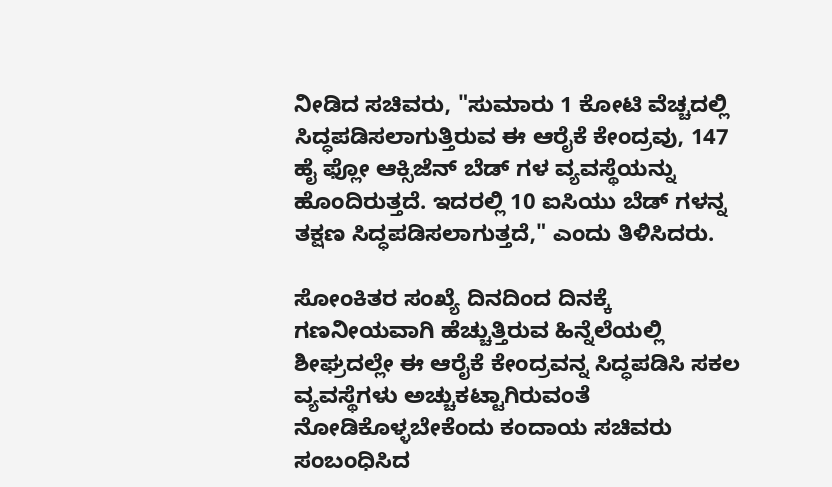ನೀಡಿದ ಸಚಿವರು, "ಸುಮಾರು 1 ಕೋಟಿ ವೆಚ್ಚದಲ್ಲಿ ಸಿದ್ಧಪಡಿಸಲಾಗುತ್ತಿರುವ ಈ ಆರೈಕೆ ಕೇಂದ್ರವು, 147 ಹೈ ಫ್ಲೋ ಆಕ್ಸಿಜೆನ್ ಬೆಡ್ ಗಳ ವ್ಯವಸ್ಥೆಯನ್ನು ಹೊಂದಿರುತ್ತದೆ. ಇದರಲ್ಲಿ 10 ಐಸಿಯು ಬೆಡ್ ಗಳನ್ನ ತಕ್ಷಣ ಸಿದ್ಧಪಡಿಸಲಾಗುತ್ತದೆ," ಎಂದು ತಿಳಿಸಿದರು.

ಸೋಂಕಿತರ ಸಂಖ್ಯೆ ದಿನದಿಂದ ದಿನಕ್ಕೆ ಗಣನೀಯವಾಗಿ ಹೆಚ್ಚುತ್ತಿರುವ ಹಿನ್ನೆಲೆಯಲ್ಲಿ ಶೀಘ್ರದಲ್ಲೇ ಈ ಆರೈಕೆ ಕೇಂದ್ರವನ್ನ ಸಿದ್ಧಪಡಿಸಿ ಸಕಲ ವ್ಯವಸ್ಥೆಗಳು ಅಚ್ಚುಕಟ್ಟಾಗಿರುವಂತೆ ನೋಡಿಕೊಳ್ಳಬೇಕೆಂದು ಕಂದಾಯ ಸಚಿವರು ಸಂಬಂಧಿಸಿದ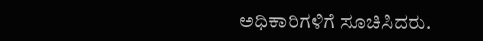ಅಧಿಕಾರಿಗಳಿಗೆ ಸೂಚಿಸಿದರು.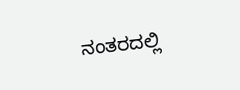ನಂತರದಲ್ಲಿ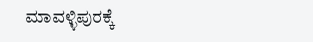ಮಾವಳ್ಳಿಪುರಕ್ಕೆ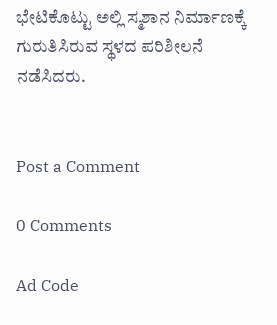ಭೇಟಿಕೊಟ್ಟು ಅಲ್ಲಿ ಸ್ಮಶಾನ ನಿರ್ಮಾಣಕ್ಕೆ ಗುರುತಿಸಿರುವ ಸ್ಥಳದ ಪರಿಶೀಲನೆ ನಡೆಸಿದರು.


Post a Comment

0 Comments

Ad Code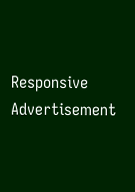Responsive Advertisement